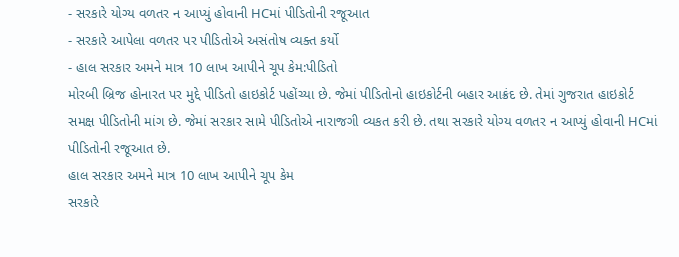- સરકારે યોગ્ય વળતર ન આપ્યું હોવાની HCમાં પીડિતોની રજૂઆત
- સરકારે આપેલા વળતર પર પીડિતોએ અસંતોષ વ્યક્ત કર્યો
- હાલ સરકાર અમને માત્ર 10 લાખ આપીને ચૂપ કેમ:પીડિતો
મોરબી બ્રિજ હોનારત પર મુદ્દે પીડિતો હાઇકોર્ટ પહોંચ્યા છે. જેમાં પીડિતોનો હાઇકોર્ટની બહાર આક્રંદ છે. તેમાં ગુજરાત હાઇકોર્ટ સમક્ષ પીડિતોની માંગ છે. જેમાં સરકાર સામે પીડિતોએ નારાજગી વ્યકત કરી છે. તથા સરકારે યોગ્ય વળતર ન આપ્યું હોવાની HCમાં પીડિતોની રજૂઆત છે.
હાલ સરકાર અમને માત્ર 10 લાખ આપીને ચૂપ કેમ
સરકારે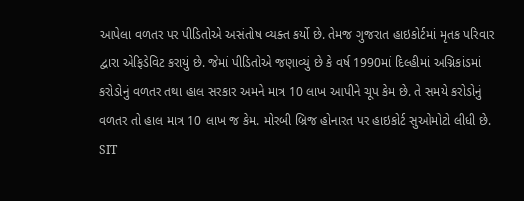આપેલા વળતર પર પીડિતોએ અસંતોષ વ્યક્ત કર્યો છે. તેમજ ગુજરાત હાઇકોર્ટમાં મૃતક પરિવાર દ્વારા એફિડેવિટ કરાયું છે. જેમાં પીડિતોએ જણાવ્યું છે કે વર્ષ 1990માં દિલ્હીમાં અગ્નિકાંડમાં કરોડોનું વળતર તથા હાલ સરકાર અમને માત્ર 10 લાખ આપીને ચૂપ કેમ છે. તે સમયે કરોડોનું વળતર તો હાલ માત્ર 10 લાખ જ કેમ. મોરબી બ્રિજ હોનારત પર હાઇકોર્ટ સુઓમોટો લીધી છે.
SIT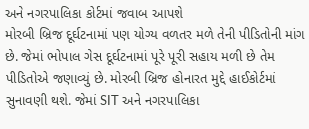અને નગરપાલિકા કોર્ટમાં જવાબ આપશે
મોરબી બ્રિજ દૂર્ઘટનામાં પણ યોગ્ય વળતર મળે તેની પીડિતોની માંગ છે. જેમાં ભોપાલ ગેસ દૂર્ઘટનામાં પૂરે પૂરી સહાય મળી છે તેમ પીડિતોએ જણાવ્યું છે. મોરબી બ્રિજ હોનારત મુદ્દે હાઈકોર્ટમાં સુનાવણી થશે. જેમાં SIT અને નગરપાલિકા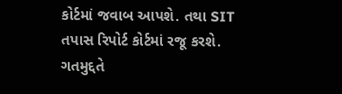કોર્ટમાં જવાબ આપશે. તથા SIT તપાસ રિપોર્ટ કોર્ટમાં રજૂ કરશે. ગતમુદ્દતે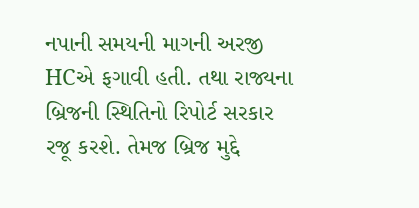નપાની સમયની માગની અરજી HCએ ફગાવી હતી. તથા રાજ્યના બ્રિજની સ્થિતિનો રિપોર્ટ સરકાર રજૂ કરશે. તેમજ બ્રિજ મુદ્દે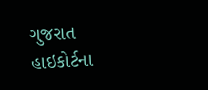ગુજરાત હાઇકોર્ટના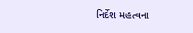નિર્દેશ મહત્વના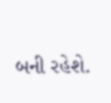બની રહેશે.